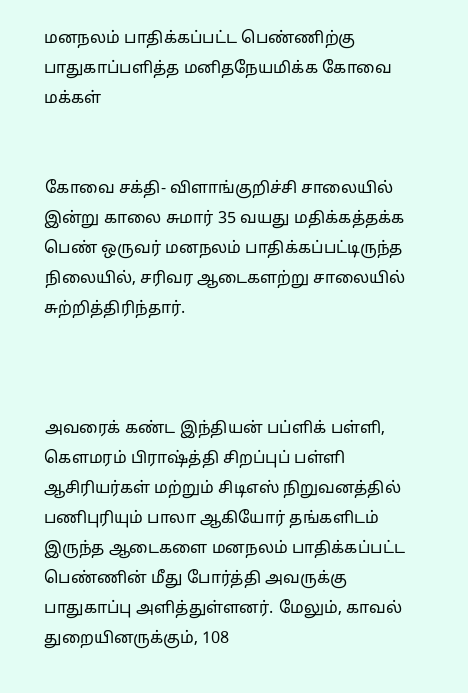மனநலம் பாதிக்கப்பட்ட பெண்ணிற்கு பாதுகாப்பளித்த மனிதநேயமிக்க கோவை மக்கள்


கோவை சக்தி- விளாங்குறிச்சி சாலையில் இன்று காலை சுமார் 35 வயது மதிக்கத்தக்க பெண் ஒருவர் மனநலம் பாதிக்கப்பட்டிருந்த நிலையில், சரிவர ஆடைகளற்று சாலையில் சுற்றித்திரிந்தார்.



அவரைக் கண்ட இந்தியன் பப்ளிக் பள்ளி, கௌமரம் பிராஷ்த்தி சிறப்புப் பள்ளி ஆசிரியர்கள் மற்றும் சிடிஎஸ் நிறுவனத்தில் பணிபுரியும் பாலா ஆகியோர் தங்களிடம் இருந்த ஆடைகளை மனநலம் பாதிக்கப்பட்ட பெண்ணின் மீது போர்த்தி அவருக்கு பாதுகாப்பு அளித்துள்ளனர். மேலும், காவல் துறையினருக்கும், 108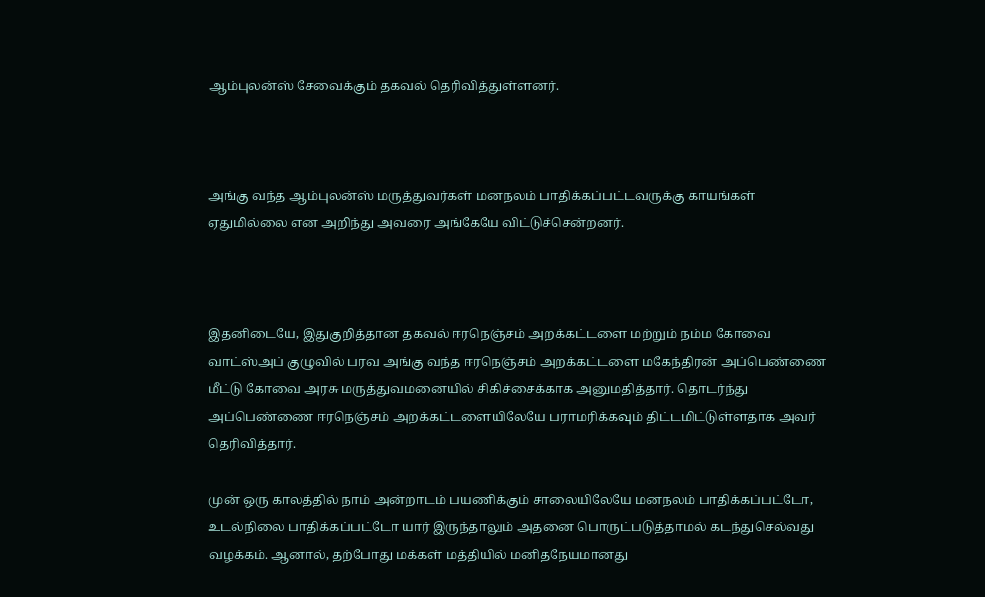ஆம்புலன்ஸ் சேவைக்கும் தகவல் தெரிவித்துள்ளனர்.



அங்கு வந்த ஆம்புலன்ஸ் மருத்துவர்கள் மனநலம் பாதிக்கப்பட்டவருக்கு காயங்கள் ஏதுமில்லை என அறிந்து அவரை அங்கேயே விட்டுச்சென்றனர்.



இதனிடையே, இதுகுறித்தான தகவல் ஈரநெஞ்சம் அறக்கட்டளை மற்றும் நம்ம கோவை வாட்ஸ்அப் குழுவில் பரவ அங்கு வந்த ஈரநெஞ்சம் அறக்கட்டளை மகேந்திரன் அப்பெண்ணை மீட்டு கோவை அரசு மருத்துவமனையில் சிகிச்சைக்காக அனுமதித்தார். தொடர்ந்து அப்பெண்ணை ஈரநெஞ்சம் அறக்கட்டளையிலேயே பராமரிக்கவும் திட்டமிட்டுள்ளதாக அவர் தெரிவித்தார்.

முன் ஒரு காலத்தில் நாம் அன்றாடம் பயணிக்கும் சாலையிலேயே மனநலம் பாதிக்கப்பட்டோ, உடல்நிலை பாதிக்கப்பட்டோ யார் இருந்தாலும் அதனை பொருட்படுத்தாமல் கடந்துசெல்வது வழக்கம். ஆனால், தற்போது மக்கள் மத்தியில் மனிதநேயமானது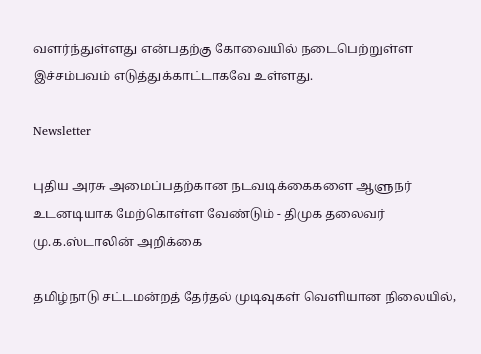வளர்ந்துள்ளது என்பதற்கு கோவையில் நடைபெற்றுள்ள இச்சம்பவம் எடுத்துக்காட்டாகவே உள்ளது.

Newsletter

புதிய அரசு அமைப்பதற்கான நடவடிக்கைகளை ஆளுநர் உடனடியாக மேற்கொள்ள வேண்டும் - திமுக தலைவர் மு.க.ஸ்டாலின் அறிக்கை

தமிழ்நாடு சட்டமன்றத் தேர்தல் முடிவுகள் வெளியான நிலையில்,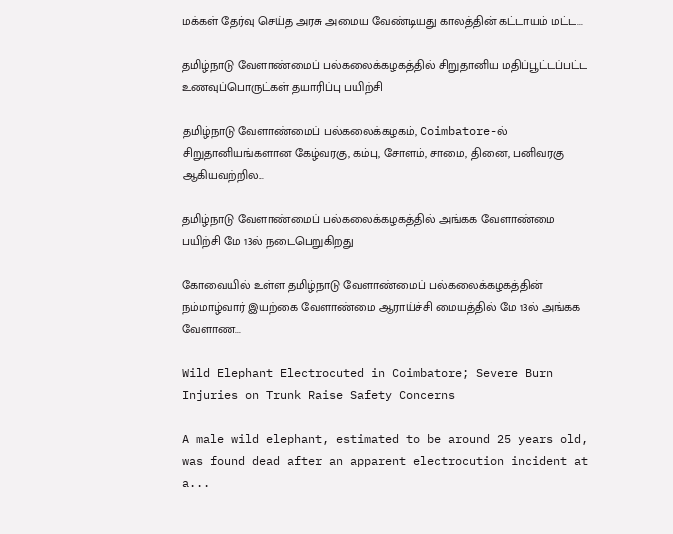மக்கள் தேர்வு செய்த அரசு அமைய வேண்டியது காலத்தின் கட்டாயம் மட்ட...

தமிழ்நாடு வேளாண்மைப் பல்கலைக்கழகத்தில் சிறுதானிய மதிப்பூட்டப்பட்ட உணவுப்பொருட்கள் தயாரிப்பு பயிற்சி

தமிழ்நாடு வேளாண்மைப் பல்கலைக்கழகம், Coimbatore-ல் சிறுதானியங்களான கேழ்வரகு, கம்பு, சோளம், சாமை, தினை, பனிவரகு ஆகியவற்றில...

தமிழ்நாடு வேளாண்மைப் பல்கலைக்கழகத்தில் அங்கக வேளாண்மை பயிற்சி மே 13ல் நடைபெறுகிறது

கோவையில் உள்ள தமிழ்நாடு வேளாண்மைப் பல்கலைக்கழகத்தின் நம்மாழ்வார் இயற்கை வேளாண்மை ஆராய்ச்சி மையத்தில் மே 13ல் அங்கக வேளாண...

Wild Elephant Electrocuted in Coimbatore; Severe Burn Injuries on Trunk Raise Safety Concerns

A male wild elephant, estimated to be around 25 years old, was found dead after an apparent electrocution incident at a...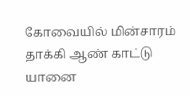கோவையில் மின்சாரம் தாக்கி ஆண் காட்டு யானை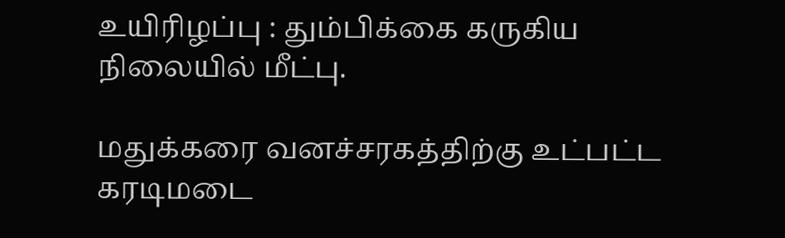உயிரிழப்பு : தும்பிக்கை கருகிய நிலையில் மீட்பு.

மதுக்கரை வனச்சரகத்திற்கு உட்பட்ட கரடிமடை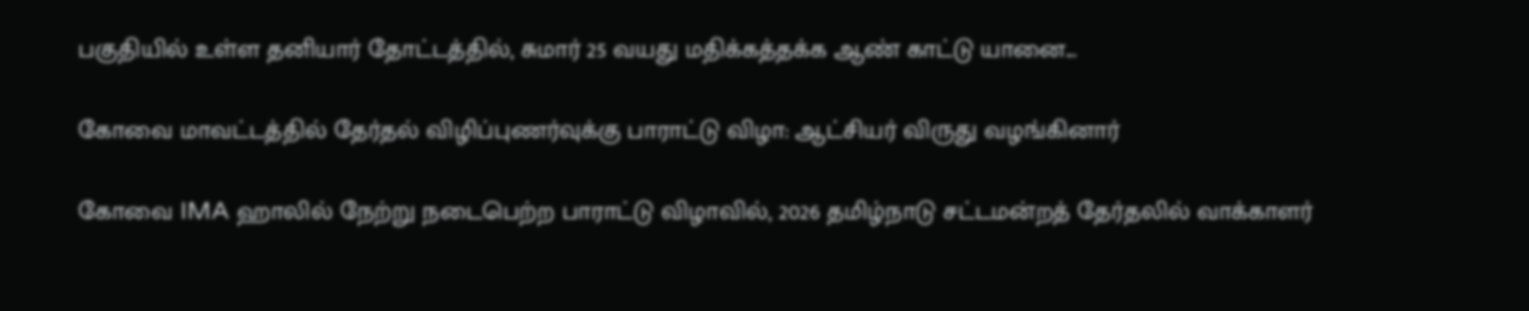பகுதியில் உள்ள தனியார் தோட்டத்தில், சுமார் 25 வயது மதிக்கத்தக்க ஆண் காட்டு யானை...

கோவை மாவட்டத்தில் தேர்தல் விழிப்புணர்வுக்கு பாராட்டு விழா: ஆட்சியர் விருது வழங்கினார்

கோவை IMA ஹாலில் நேற்று நடைபெற்ற பாராட்டு விழாவில், 2026 தமிழ்நாடு சட்டமன்றத் தேர்தலில் வாக்காளர்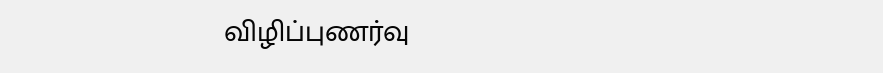விழிப்புணர்வு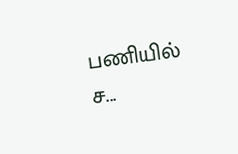பணியில் ச...